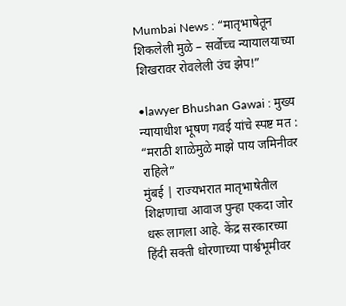Mumbai News : “मातृभाषेतून शिकलेली मुळे – सर्वोच्च न्यायालयाच्या शिखरावर रोवलेली उंच झेप!”

•lawyer Bhushan Gawai : मुख्य न्यायाधीश भूषण गवई यांचे स्पष्ट मत : “मराठी शाळेमुळे माझे पाय जमिनीवर राहिले”
मुंबई | राज्यभरात मातृभाषेतील शिक्षणाचा आवाज पुन्हा एकदा जोर धरू लागला आहे. केंद्र सरकारच्या हिंदी सक्ती धोरणाच्या पार्श्वभूमीवर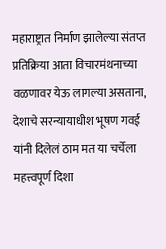महाराष्ट्रात निर्माण झालेल्या संतप्त प्रतिक्रिया आता विचारमंथनाच्या वळणावर येऊ लागल्या असताना, देशाचे सरन्यायाधीश भूषण गवई यांनी दिलेलं ठाम मत या चर्चेला महत्त्वपूर्ण दिशा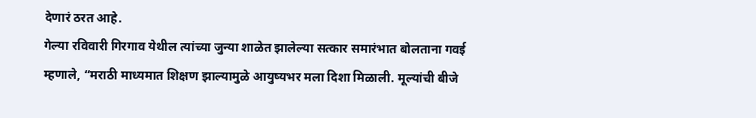देणारं ठरत आहे.
गेल्या रविवारी गिरगाव येथील त्यांच्या जुन्या शाळेत झालेल्या सत्कार समारंभात बोलताना गवई म्हणाले, “मराठी माध्यमात शिक्षण झाल्यामुळे आयुष्यभर मला दिशा मिळाली. मूल्यांची बीजे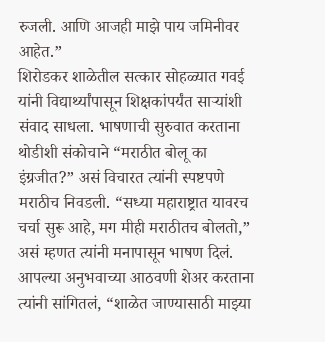रुजली. आणि आजही माझे पाय जमिनीवर आहेत.”
शिरोडकर शाळेतील सत्कार सोहळ्यात गवई यांनी विद्यार्थ्यांपासून शिक्षकांपर्यंत साऱ्यांशी संवाद साधला. भाषणाची सुरुवात करताना थोडीशी संकोचाने “मराठीत बोलू का इंग्रजीत?” असं विचारत त्यांनी स्पष्टपणे मराठीच निवडली. “सध्या महाराष्ट्रात यावरच चर्चा सुरू आहे, मग मीही मराठीतच बोलतो,” असं म्हणत त्यांनी मनापासून भाषण दिलं.
आपल्या अनुभवाच्या आठवणी शेअर करताना त्यांनी सांगितलं, “शाळेत जाण्यासाठी माझ्या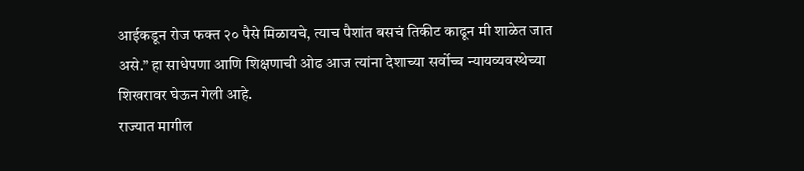आईकडून रोज फक्त २० पैसे मिळायचे, त्याच पैशांत बसचं तिकीट काढून मी शाळेत जात असे.” हा साधेपणा आणि शिक्षणाची ओढ आज त्यांना देशाच्या सर्वोच्च न्यायव्यवस्थेच्या शिखरावर घेऊन गेली आहे.
राज्यात मागील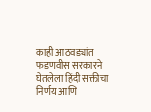काही आठवड्यांत फडणवीस सरकारने घेतलेला हिंदी सक्तीचा निर्णय आणि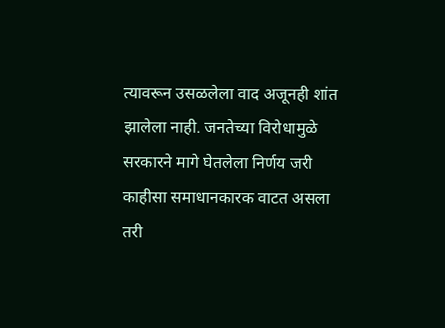त्यावरून उसळलेला वाद अजूनही शांत झालेला नाही. जनतेच्या विरोधामुळे सरकारने मागे घेतलेला निर्णय जरी काहीसा समाधानकारक वाटत असला तरी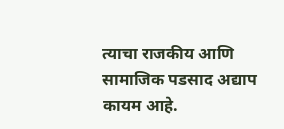त्याचा राजकीय आणि सामाजिक पडसाद अद्याप कायम आहे.